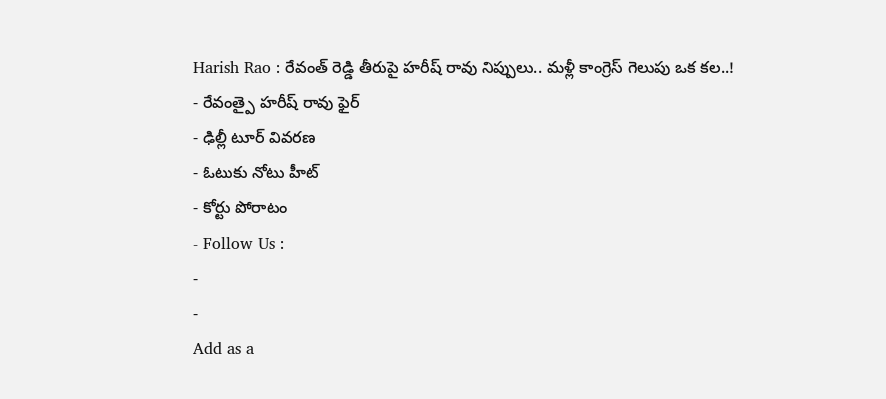Harish Rao : రేవంత్ రెడ్డి తీరుపై హరీష్ రావు నిప్పులు.. మళ్లీ కాంగ్రెస్ గెలుపు ఒక కల..!
- రేవంత్పై హరీష్ రావు ఫైర్
- ఢిల్లీ టూర్ వివరణ
- ఓటుకు నోటు హీట్
- కోర్టు పోరాటం
- Follow Us :
-
-
Add as a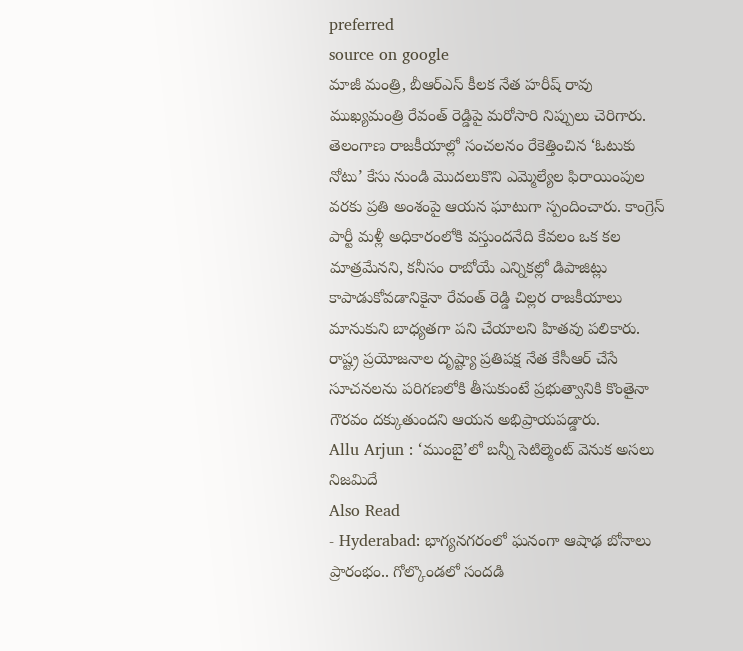preferred
source on google
మాజీ మంత్రి, బీఆర్ఎస్ కీలక నేత హరీష్ రావు ముఖ్యమంత్రి రేవంత్ రెడ్డిపై మరోసారి నిప్పులు చెరిగారు. తెలంగాణ రాజకీయాల్లో సంచలనం రేకెత్తించిన ‘ఓటుకు నోటు’ కేసు నుండి మొదలుకొని ఎమ్మెల్యేల ఫిరాయింపుల వరకు ప్రతి అంశంపై ఆయన ఘాటుగా స్పందించారు. కాంగ్రెస్ పార్టీ మళ్లీ అధికారంలోకి వస్తుందనేది కేవలం ఒక కల మాత్రమేనని, కనీసం రాబోయే ఎన్నికల్లో డిపాజిట్లు కాపాడుకోవడానికైనా రేవంత్ రెడ్డి చిల్లర రాజకీయాలు మానుకుని బాధ్యతగా పని చేయాలని హితవు పలికారు. రాష్ట్ర ప్రయోజనాల దృష్ట్యా ప్రతిపక్ష నేత కేసీఆర్ చేసే సూచనలను పరిగణలోకి తీసుకుంటే ప్రభుత్వానికి కొంతైనా గౌరవం దక్కుతుందని ఆయన అభిప్రాయపడ్డారు.
Allu Arjun : ‘ముంబై’లో బన్నీ సెటిల్మెంట్ వెనుక అసలు నిజమిదే
Also Read
- Hyderabad: భాగ్యనగరంలో ఘనంగా ఆషాఢ బోనాలు ప్రారంభం.. గోల్కొండలో సందడి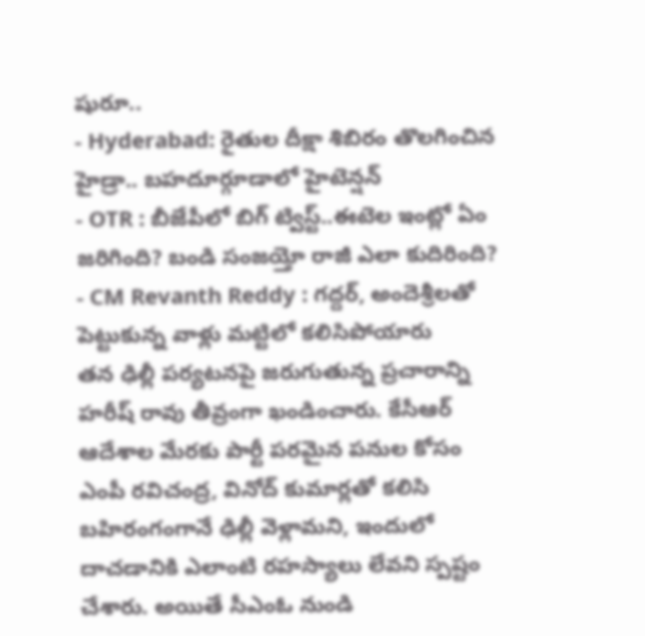షురూ..
- Hyderabad: రైతుల దీక్షా శిబిరం తొలగించిన హైడ్రా.. బహదూర్గూడాలో హైటెన్షన్
- OTR : బీజేపీలో బిగ్ ట్విస్ట్..ఈటెల ఇంట్లో ఏం జరిగింది? బండి సంజయ్తో రాజీ ఎలా కుదిరింది?
- CM Revanth Reddy : గద్దర్, అందెశ్రీలతో పెట్టుకున్న వాళ్లు మట్టిలో కలిసిపోయారు
తన ఢిల్లీ పర్యటనపై జరుగుతున్న ప్రచారాన్ని హరీష్ రావు తీవ్రంగా ఖండించారు. కేసీఆర్ ఆదేశాల మేరకు పార్టీ పరమైన పనుల కోసం ఎంపీ రవిచంద్ర, వినోద్ కుమార్లతో కలిసి బహిరంగంగానే ఢిల్లీ వెళ్లామని, ఇందులో దాచడానికి ఎలాంటి రహస్యాలు లేవని స్పష్టం చేశారు. అయితే సీఎంఓ నుండి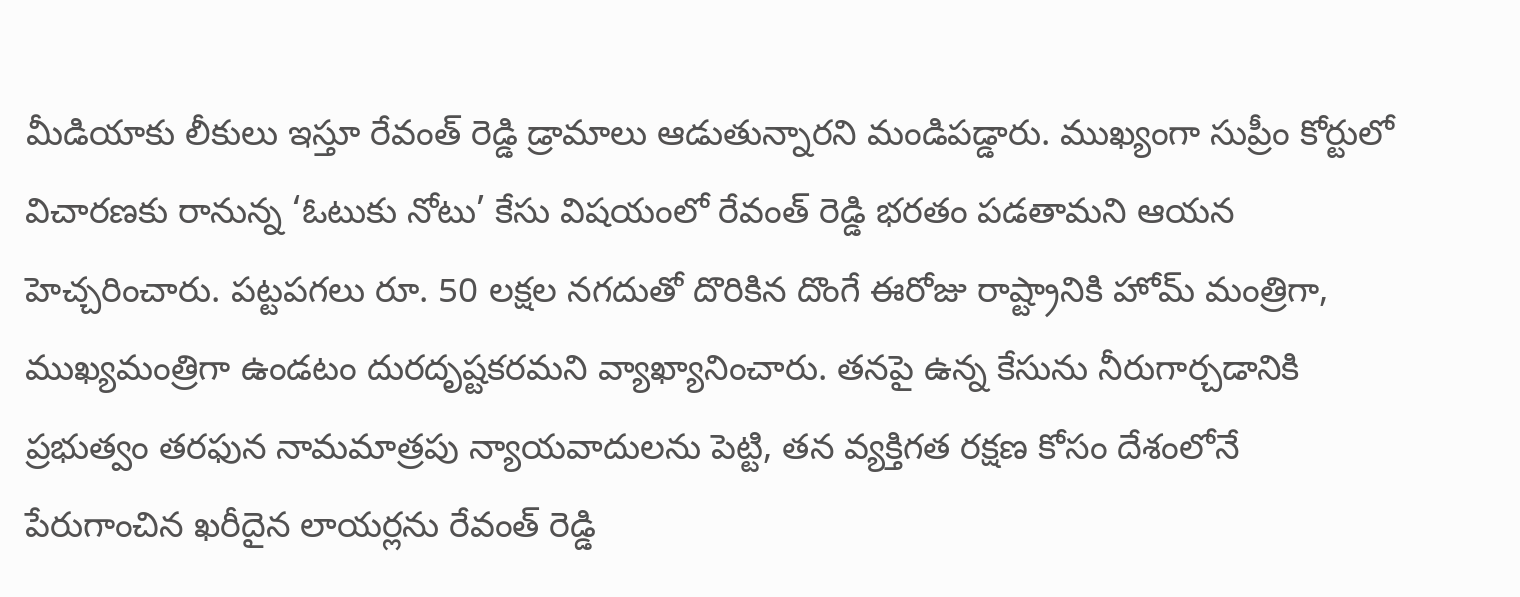మీడియాకు లీకులు ఇస్తూ రేవంత్ రెడ్డి డ్రామాలు ఆడుతున్నారని మండిపడ్డారు. ముఖ్యంగా సుప్రీం కోర్టులో విచారణకు రానున్న ‘ఓటుకు నోటు’ కేసు విషయంలో రేవంత్ రెడ్డి భరతం పడతామని ఆయన హెచ్చరించారు. పట్టపగలు రూ. 50 లక్షల నగదుతో దొరికిన దొంగే ఈరోజు రాష్ట్రానికి హోమ్ మంత్రిగా, ముఖ్యమంత్రిగా ఉండటం దురదృష్టకరమని వ్యాఖ్యానించారు. తనపై ఉన్న కేసును నీరుగార్చడానికి ప్రభుత్వం తరఫున నామమాత్రపు న్యాయవాదులను పెట్టి, తన వ్యక్తిగత రక్షణ కోసం దేశంలోనే పేరుగాంచిన ఖరీదైన లాయర్లను రేవంత్ రెడ్డి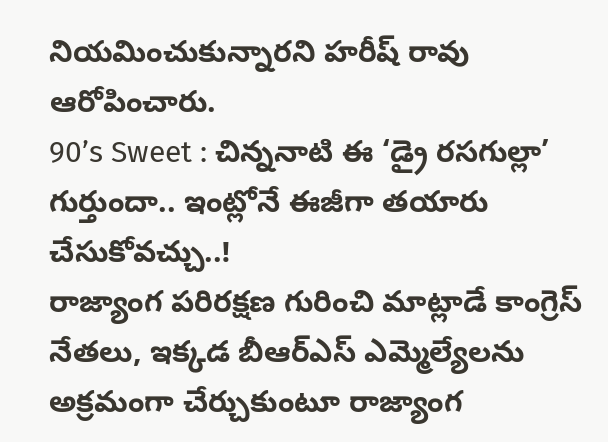నియమించుకున్నారని హరీష్ రావు ఆరోపించారు.
90’s Sweet : చిన్ననాటి ఈ ‘డ్రై రసగుల్లా’ గుర్తుందా.. ఇంట్లోనే ఈజీగా తయారు చేసుకోవచ్చు..!
రాజ్యాంగ పరిరక్షణ గురించి మాట్లాడే కాంగ్రెస్ నేతలు, ఇక్కడ బీఆర్ఎస్ ఎమ్మెల్యేలను అక్రమంగా చేర్చుకుంటూ రాజ్యాంగ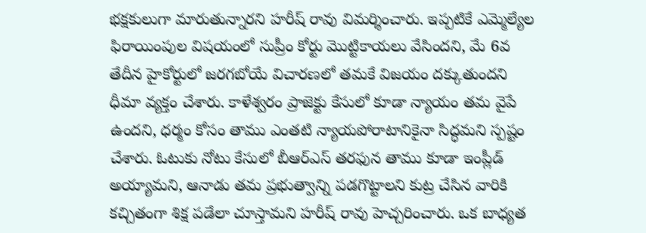భక్షకులుగా మారుతున్నారని హరీష్ రావు విమర్శించారు. ఇప్పటికే ఎమ్మెల్యేల ఫిరాయింపుల విషయంలో సుప్రీం కోర్టు మొట్టికాయలు వేసిందని, మే 6వ తేదీన హైకోర్టులో జరగబోయే విచారణలో తమకే విజయం దక్కుతుందని ధీమా వ్యక్తం చేశారు. కాళేశ్వరం ప్రాజెక్టు కేసులో కూడా న్యాయం తమ వైపే ఉందని, ధర్మం కోసం తాము ఎంతటి న్యాయపోరాటానికైనా సిద్ధమని స్పష్టం చేశారు. ఓటుకు నోటు కేసులో బీఆర్ఎస్ తరఫున తాము కూడా ఇంప్లీడ్ అయ్యామని, ఆనాడు తమ ప్రభుత్వాన్ని పడగొట్టాలని కుట్ర చేసిన వారికి కచ్చితంగా శిక్ష పడేలా చూస్తామని హరీష్ రావు హెచ్చరించారు. ఒక బాధ్యత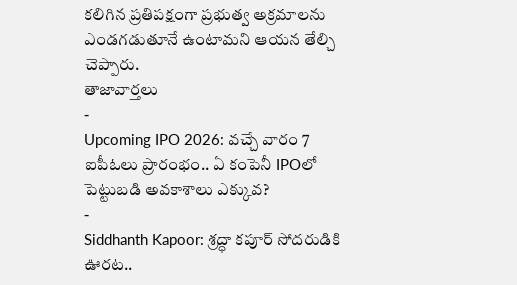కలిగిన ప్రతిపక్షంగా ప్రభుత్వ అక్రమాలను ఎండగడుతూనే ఉంటామని ఆయన తేల్చి చెప్పారు.
తాజావార్తలు
-
Upcoming IPO 2026: వచ్చే వారం 7 ఐపీఓలు ప్రారంభం.. ఏ కంపెనీ IPOలో పెట్టుబడి అవకాశాలు ఎక్కువ?
-
Siddhanth Kapoor: శ్రద్ధా కపూర్ సోదరుడికి ఊరట..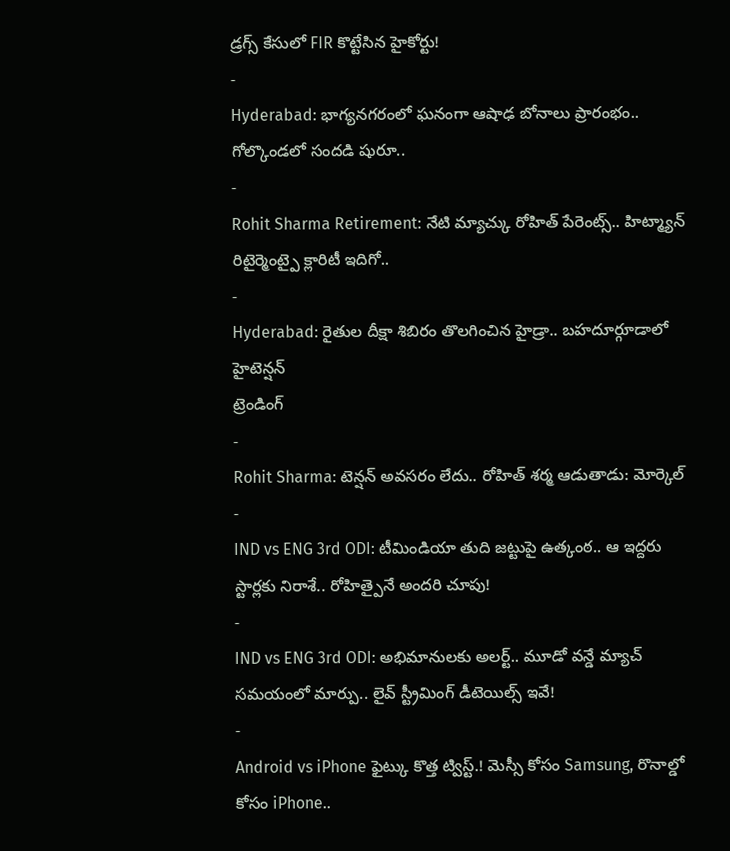డ్రగ్స్ కేసులో FIR కొట్టేసిన హైకోర్టు!
-
Hyderabad: భాగ్యనగరంలో ఘనంగా ఆషాఢ బోనాలు ప్రారంభం.. గోల్కొండలో సందడి షురూ..
-
Rohit Sharma Retirement: నేటి మ్యాచ్కు రోహిత్ పేరెంట్స్.. హిట్మ్యాన్ రిటైర్మెంట్పై క్లారిటీ ఇదిగో..
-
Hyderabad: రైతుల దీక్షా శిబిరం తొలగించిన హైడ్రా.. బహదూర్గూడాలో హైటెన్షన్
ట్రెండింగ్
-
Rohit Sharma: టెన్షన్ అవసరం లేదు.. రోహిత్ శర్మ ఆడుతాడు: మోర్కెల్
-
IND vs ENG 3rd ODI: టీమిండియా తుది జట్టుపై ఉత్కంఠ.. ఆ ఇద్దరు స్టార్లకు నిరాశే.. రోహిత్పైనే అందరి చూపు!
-
IND vs ENG 3rd ODI: అభిమానులకు అలర్ట్.. మూడో వన్డే మ్యాచ్ సమయంలో మార్పు.. లైవ్ స్ట్రీమింగ్ డీటెయిల్స్ ఇవే!
-
Android vs iPhone ఫైట్కు కొత్త ట్విస్ట్.! మెస్సీ కోసం Samsung, రొనాల్డో కోసం iPhone..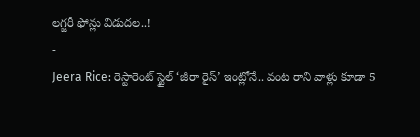లగ్జరీ ఫోన్లు విడుదల..!
-
Jeera Rice: రెస్టారెంట్ స్టైల్ ‘జీరా రైస్’ ఇంట్లోనే.. వంట రాని వాళ్లు కూడా 5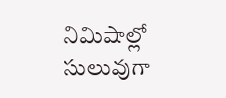నిమిషాల్లో సులువుగా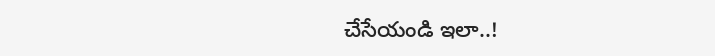చేసేయండి ఇలా..!